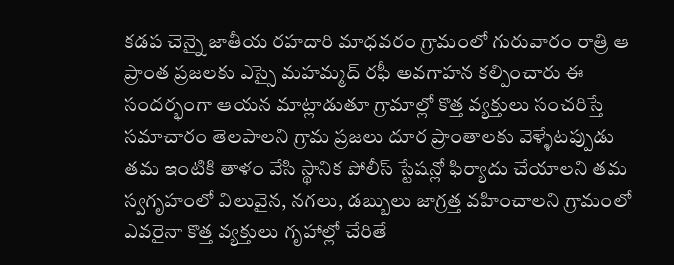కడప చెన్నై జాతీయ రహదారి మాధవరం గ్రామంలో గురువారం రాత్రి ఆ ప్రాంత ప్రజలకు ఎస్సై మహమ్మద్ రఫీ అవగాహన కల్పించారు ఈ సందర్భంగా ఆయన మాట్లాడుతూ గ్రామాల్లో కొత్త వ్యక్తులు సంచరిస్తే సమాచారం తెలపాలని గ్రామ ప్రజలు దూర ప్రాంతాలకు వెళ్ళేటప్పుడు తమ ఇంటికి తాళం వేసి స్థానిక పోలీస్ స్టేషన్లో ఫిర్యాదు చేయాలని తమ స్వగృహంలో విలువైన, నగలు, డబ్బులు జాగ్రత్త వహించాలని గ్రామంలో ఎవరైనా కొత్త వ్యక్తులు గృహాల్లో చేరితే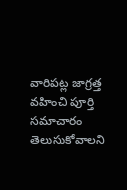వారిపట్ల జాగ్రత్త వహించి పూర్తి సమాచారం తెలుసుకోవాలని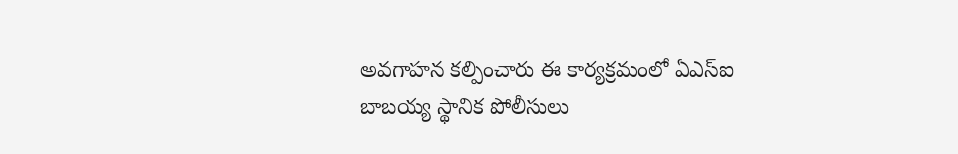అవగాహన కల్పించారు ఈ కార్యక్రమంలో ఏఎస్ఐ బాబయ్య స్థానిక పోలీసులు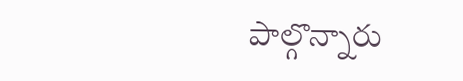పాల్గొన్నారు